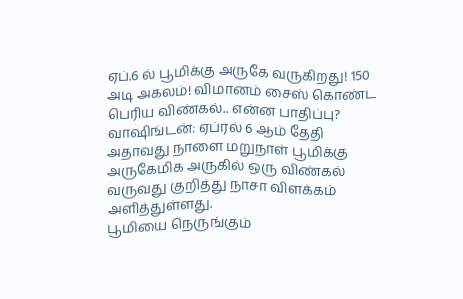ஏப்.6 ல் பூமிக்கு அருகே வருகிறது! 150 அடி அகலம்! விமானம் சைஸ் கொண்ட பெரிய விண்கல்.. என்ன பாதிப்பு?
வாஷிங்டன்: ஏப்ரல் 6 ஆம் தேதி அதாவது நாளை மறுநாள் பூமிக்கு அருகேமிக அருகில் ஒரு விண்கல் வருவது குறித்து நாசா விளக்கம் அளித்துள்ளது.
பூமியை நெருங்கும்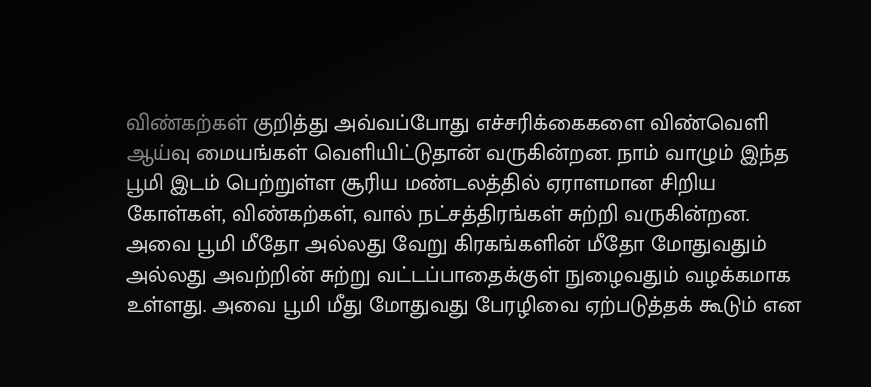விண்கற்கள் குறித்து அவ்வப்போது எச்சரிக்கைகளை விண்வெளி ஆய்வு மையங்கள் வெளியிட்டுதான் வருகின்றன. நாம் வாழும் இந்த பூமி இடம் பெற்றுள்ள சூரிய மண்டலத்தில் ஏராளமான சிறிய கோள்கள், விண்கற்கள், வால் நட்சத்திரங்கள் சுற்றி வருகின்றன.
அவை பூமி மீதோ அல்லது வேறு கிரகங்களின் மீதோ மோதுவதும் அல்லது அவற்றின் சுற்று வட்டப்பாதைக்குள் நுழைவதும் வழக்கமாக உள்ளது. அவை பூமி மீது மோதுவது பேரழிவை ஏற்படுத்தக் கூடும் என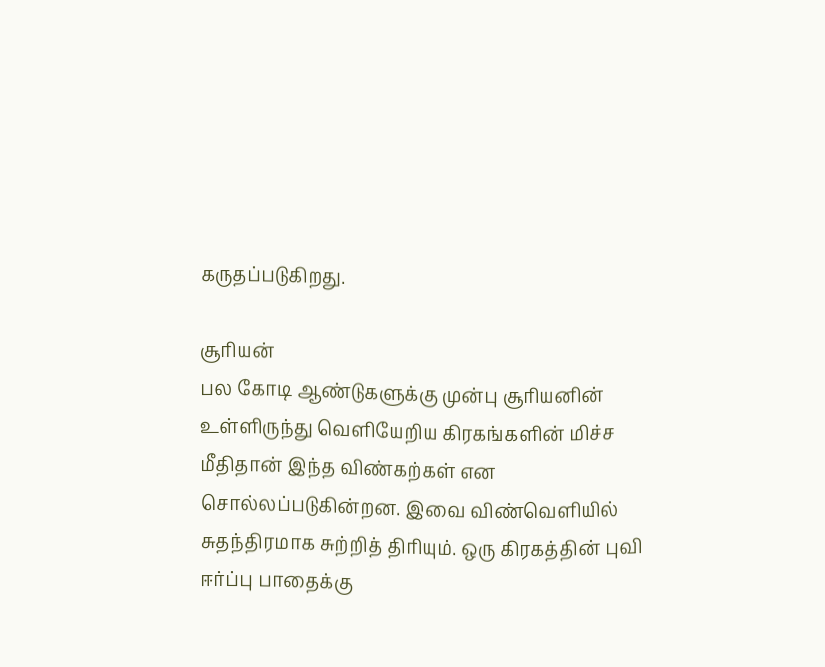கருதப்படுகிறது.

சூரியன்
பல கோடி ஆண்டுகளுக்கு முன்பு சூரியனின் உள்ளிருந்து வெளியேறிய கிரகங்களின் மிச்ச மீதிதான் இந்த விண்கற்கள் என சொல்லப்படுகின்றன. இவை விண்வெளியில் சுதந்திரமாக சுற்றித் திரியும். ஒரு கிரகத்தின் புவி ஈர்ப்பு பாதைக்கு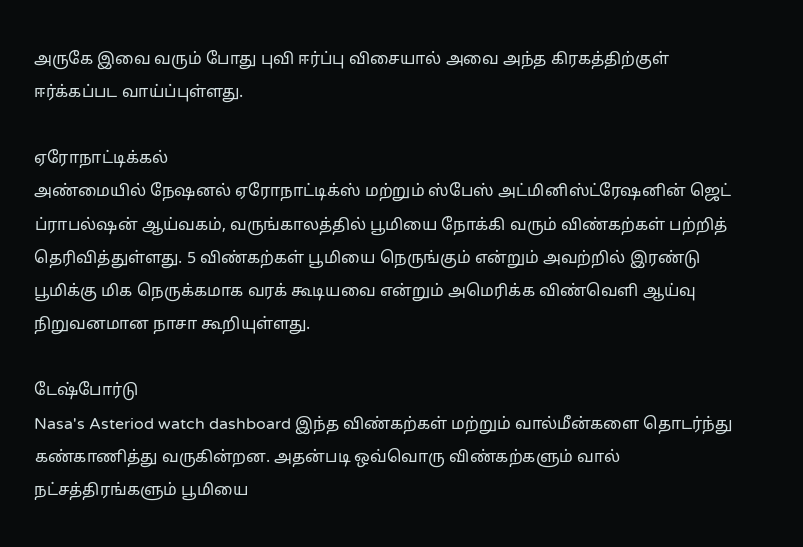அருகே இவை வரும் போது புவி ஈர்ப்பு விசையால் அவை அந்த கிரகத்திற்குள் ஈர்க்கப்பட வாய்ப்புள்ளது.

ஏரோநாட்டிக்கல்
அண்மையில் நேஷனல் ஏரோநாட்டிக்ஸ் மற்றும் ஸ்பேஸ் அட்மினிஸ்ட்ரேஷனின் ஜெட் ப்ராபல்ஷன் ஆய்வகம், வருங்காலத்தில் பூமியை நோக்கி வரும் விண்கற்கள் பற்றித் தெரிவித்துள்ளது. 5 விண்கற்கள் பூமியை நெருங்கும் என்றும் அவற்றில் இரண்டு பூமிக்கு மிக நெருக்கமாக வரக் கூடியவை என்றும் அமெரிக்க விண்வெளி ஆய்வு நிறுவனமான நாசா கூறியுள்ளது.

டேஷ்போர்டு
Nasa's Asteriod watch dashboard இந்த விண்கற்கள் மற்றும் வால்மீன்களை தொடர்ந்து கண்காணித்து வருகின்றன. அதன்படி ஒவ்வொரு விண்கற்களும் வால் நட்சத்திரங்களும் பூமியை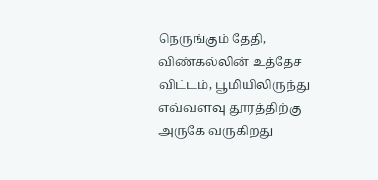நெருங்கும் தேதி, விண்கல்லின் உத்தேச விட்டம், பூமியிலிருந்து எவ்வளவு தூரத்திற்கு அருகே வருகிறது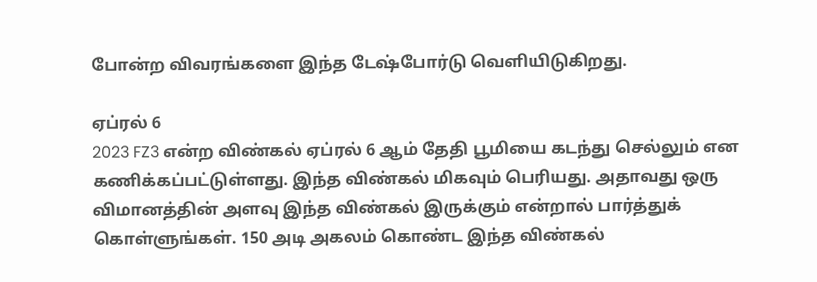போன்ற விவரங்களை இந்த டேஷ்போர்டு வெளியிடுகிறது.

ஏப்ரல் 6
2023 FZ3 என்ற விண்கல் ஏப்ரல் 6 ஆம் தேதி பூமியை கடந்து செல்லும் என கணிக்கப்பட்டுள்ளது. இந்த விண்கல் மிகவும் பெரியது. அதாவது ஒரு விமானத்தின் அளவு இந்த விண்கல் இருக்கும் என்றால் பார்த்துக் கொள்ளுங்கள். 150 அடி அகலம் கொண்ட இந்த விண்கல்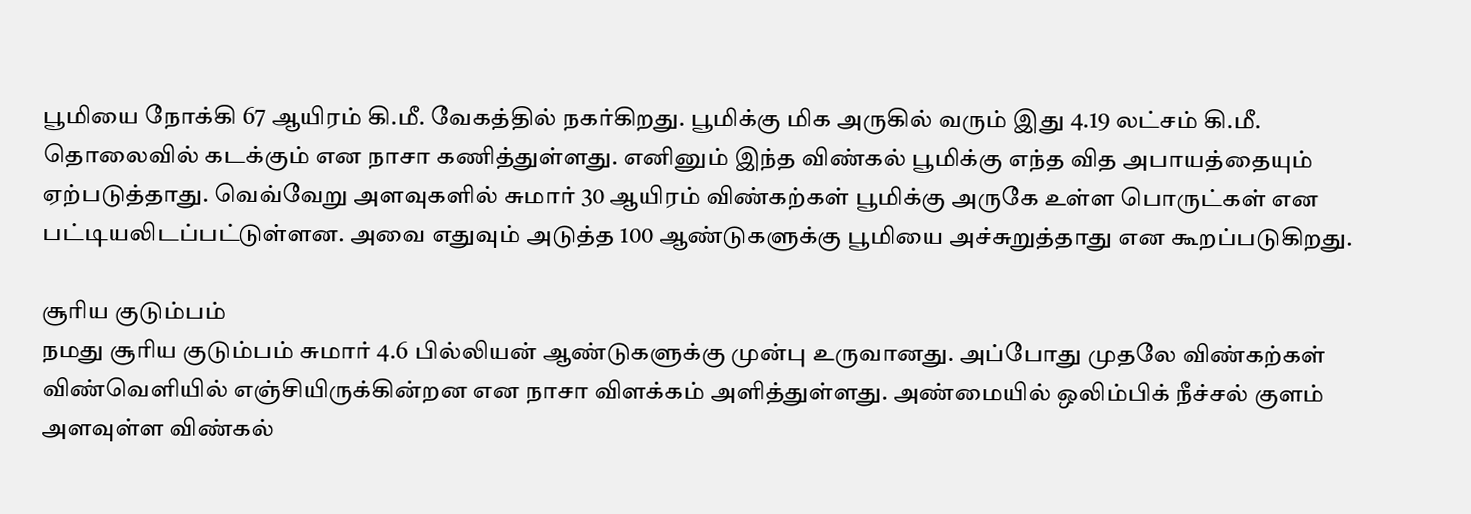பூமியை நோக்கி 67 ஆயிரம் கி.மீ. வேகத்தில் நகர்கிறது. பூமிக்கு மிக அருகில் வரும் இது 4.19 லட்சம் கி.மீ. தொலைவில் கடக்கும் என நாசா கணித்துள்ளது. எனினும் இந்த விண்கல் பூமிக்கு எந்த வித அபாயத்தையும் ஏற்படுத்தாது. வெவ்வேறு அளவுகளில் சுமார் 30 ஆயிரம் விண்கற்கள் பூமிக்கு அருகே உள்ள பொருட்கள் என பட்டியலிடப்பட்டுள்ளன. அவை எதுவும் அடுத்த 100 ஆண்டுகளுக்கு பூமியை அச்சுறுத்தாது என கூறப்படுகிறது.

சூரிய குடும்பம்
நமது சூரிய குடும்பம் சுமார் 4.6 பில்லியன் ஆண்டுகளுக்கு முன்பு உருவானது. அப்போது முதலே விண்கற்கள் விண்வெளியில் எஞ்சியிருக்கின்றன என நாசா விளக்கம் அளித்துள்ளது. அண்மையில் ஒலிம்பிக் நீச்சல் குளம் அளவுள்ள விண்கல்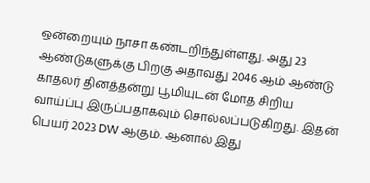ஒன்றையும் நாசா கண்டறிந்துள்ளது. அது 23 ஆண்டுகளுக்கு பிறகு அதாவது 2046 ஆம் ஆண்டு காதலர் தினத்தன்று பூமியுடன் மோத சிறிய வாய்ப்பு இருப்பதாகவும் சொல்லப்படுகிறது. இதன் பெயர் 2023 DW ஆகும். ஆனால் இது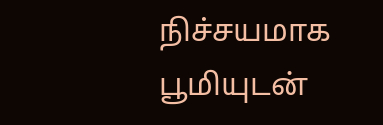நிச்சயமாக பூமியுடன்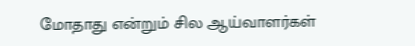மோதாது என்றும் சில ஆய்வாளர்கள்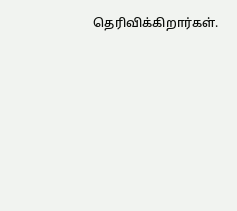தெரிவிக்கிறார்கள்.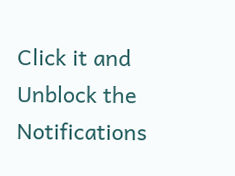Click it and Unblock the Notifications